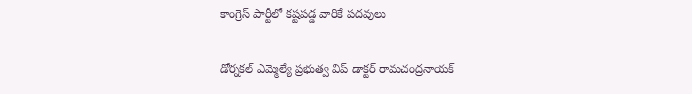కాంగ్రెస్ పార్టీలో కష్టపడ్డ వారికే పదవులు

డోర్నకల్ ఎమ్మెల్యే ప్రభుత్వ విప్ డాక్టర్ రామచంద్రనాయక్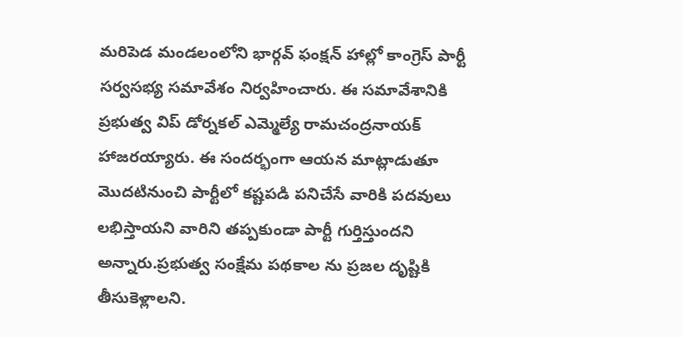మరిపెడ మండలంలోని భార్గవ్ ఫంక్షన్ హాల్లో కాంగ్రెస్ పార్టీ సర్వసభ్య సమావేశం నిర్వహించారు. ఈ సమావేశానికి ప్రభుత్వ విప్ డోర్నకల్ ఎమ్మెల్యే రామచంద్రనాయక్ హాజరయ్యారు. ఈ సందర్భంగా ఆయన మాట్లాడుతూ మొదటినుంచి పార్టీలో కష్టపడి పనిచేసే వారికి పదవులు లభిస్తాయని వారిని తప్పకుండా పార్టీ గుర్తిస్తుందని అన్నారు.ప్రభుత్వ సంక్షేమ పథకాల ను ప్రజల దృష్టికి తీసుకెళ్లాలని.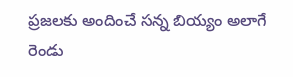ప్రజలకు అందించే సన్న బియ్యం అలాగే రెండు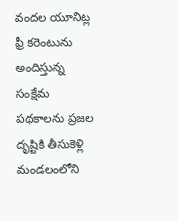వందల యూనిట్ల ఫ్రీ కరెంటును అందిస్తున్న సంక్షేమ పథకాలను ప్రజల దృష్టికి తీసుకెళ్లి మండలంలోని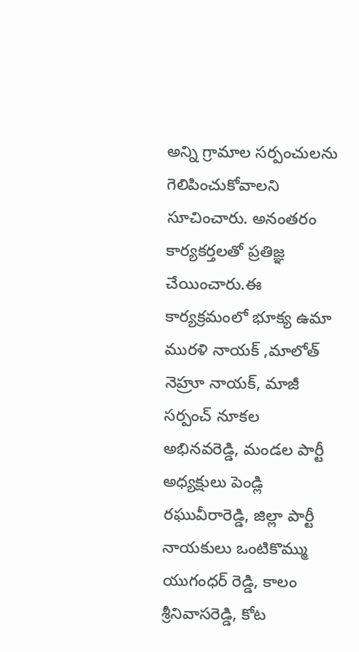అన్ని గ్రామాల సర్పంచులను గెలిపించుకోవాలని సూచించారు. అనంతరం కార్యకర్తలతో ప్రతిజ్ఞ చేయించారు.ఈ కార్యక్రమంలో భూక్య ఉమా మురళి నాయక్ ,మాలోత్ నెహ్రూ నాయక్, మాజీ సర్పంచ్ నూకల అభినవరెడ్డి, మండల పార్టీ అధ్యక్షులు పెండ్లి రఘువీరారెడ్డి, జిల్లా పార్టీ నాయకులు ఒంటికొమ్ము యుగంధర్ రెడ్డి, కాలం శ్రీనివాసరెడ్డి, కోట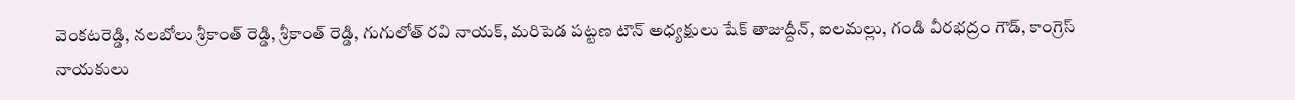వెంకటరెడ్డి, నలబోలు శ్రీకాంత్ రెడ్డి, శ్రీకాంత్ రెడ్డి, గుగులోత్ రవి నాయక్, మరిపెడ పట్టణ టౌన్ అధ్యక్షులు షేక్ తాజుద్దీన్, ఐలమల్లు, గండి వీరభద్రం గౌడ్, కాంగ్రెస్ నాయకులు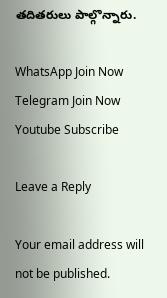తదితరులు పాల్గొన్నారు.

WhatsApp Join Now
Telegram Join Now
Youtube Subscribe

Leave a Reply

Your email address will not be published.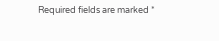Required fields are marked *